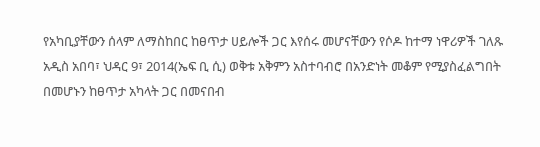የአካቢያቸውን ሰላም ለማስከበር ከፀጥታ ሀይሎች ጋር እየሰሩ መሆናቸውን የሶዶ ከተማ ነዋሪዎች ገለጹ
አዲስ አበባ፣ ህዳር 9፣ 2014(ኤፍ ቢ ሲ) ወቅቱ አቅምን አስተባብሮ በአንድነት መቆም የሚያስፈልግበት በመሆኑን ከፀጥታ አካላት ጋር በመናበብ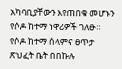አካባቢያቸውን እየጠበቁ መሆኑን የሶዶ ከተማ ነዋሪዎች ገለፁ።
የሶዶ ከተማ ሰላምና ፀጥታ ጽህፈት ቤት በበኩሉ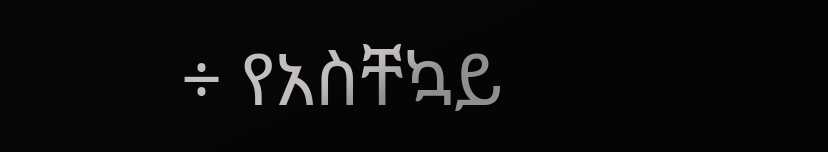÷ የአስቸኳይ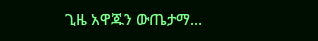ጊዜ አዋጁን ውጤታማ…